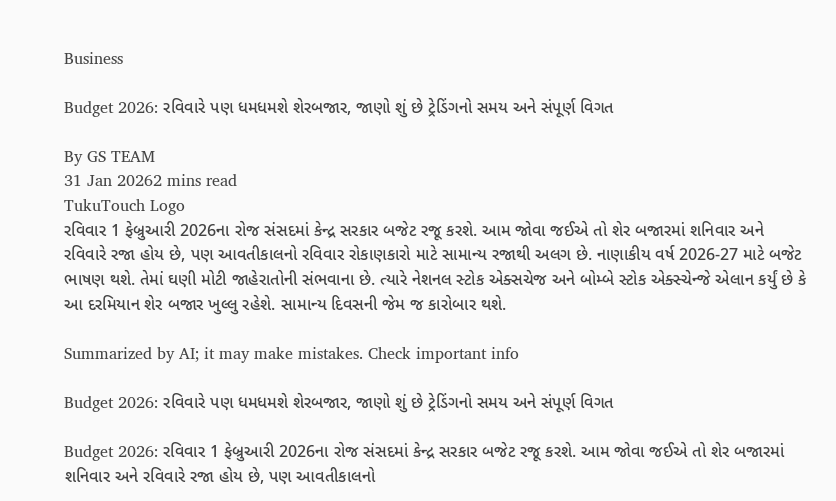Business

Budget 2026: રવિવારે પણ ધમધમશે શેરબજાર, જાણો શું છે ટ્રેડિંગનો સમય અને સંપૂર્ણ વિગત

By GS TEAM
31 Jan 20262 mins read
TukuTouch Logo
રવિવાર 1 ફેબ્રુઆરી 2026ના રોજ સંસદમાં કેન્દ્ર સરકાર બજેટ રજૂ કરશે. આમ જોવા જઈએ તો શેર બજારમાં શનિવાર અને રવિવારે રજા હોય છે, પણ આવતીકાલનો રવિવાર રોકાણકારો માટે સામાન્ય રજાથી અલગ છે. નાણાકીય વર્ષ 2026-27 માટે બજેટ ભાષણ થશે. તેમાં ઘણી મોટી જાહેરાતોની સંભવાના છે. ત્યારે નેશનલ સ્ટોક એક્સચેજ અને બોમ્બે સ્ટોક એક્સ્ચેન્જે એલાન કર્યું છે કે આ દરમિયાન શેર બજાર ખુલ્લુ રહેશે. સામાન્ય દિવસની જેમ જ કારોબાર થશે.

Summarized by AI; it may make mistakes. Check important info

Budget 2026: રવિવારે પણ ધમધમશે શેરબજાર, જાણો શું છે ટ્રેડિંગનો સમય અને સંપૂર્ણ વિગત

Budget 2026: રવિવાર 1 ફેબ્રુઆરી 2026ના રોજ સંસદમાં કેન્દ્ર સરકાર બજેટ રજૂ કરશે. આમ જોવા જઈએ તો શેર બજારમાં શનિવાર અને રવિવારે રજા હોય છે, પણ આવતીકાલનો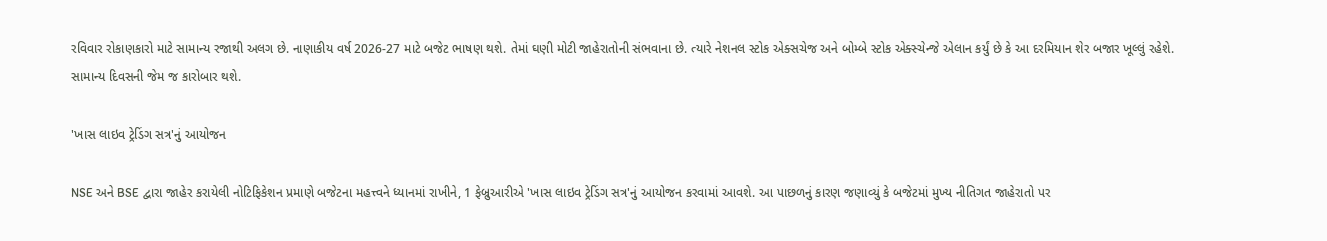રવિવાર રોકાણકારો માટે સામાન્ય રજાથી અલગ છે. નાણાકીય વર્ષ 2026-27 માટે બજેટ ભાષણ થશે. તેમાં ઘણી મોટી જાહેરાતોની સંભવાના છે. ત્યારે નેશનલ સ્ટોક એક્સચેજ અને બોમ્બે સ્ટોક એક્સ્ચેન્જે એલાન કર્યું છે કે આ દરમિયાન શેર બજાર ખૂલ્લું રહેશે. સામાન્ય દિવસની જેમ જ કારોબાર થશે.

'ખાસ લાઇવ ટ્રેડિંગ સત્ર'નું આયોજન

NSE અને BSE દ્વારા જાહેર કરાયેલી નોટિફિકેશન પ્રમાણે બજેટના મહત્ત્વને ધ્યાનમાં રાખીને, 1 ફેબ્રુઆરીએ 'ખાસ લાઇવ ટ્રેડિંગ સત્ર'નું આયોજન કરવામાં આવશે. આ પાછળનું કારણ જણાવ્યું કે બજેટમાં મુખ્ય નીતિગત જાહેરાતો પર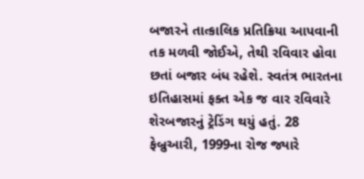બજારને તાત્કાલિક પ્રતિક્રિયા આપવાની તક મળવી જોઈએ, તેથી રવિવાર હોવા છતાં બજાર બંધ રહેશે. સ્વતંત્ર ભારતના ઇતિહાસમાં ફક્ત એક જ વાર રવિવારે શેરબજારનું ટ્રેડિંગ થયું હતું. 28 ફેબ્રુઆરી, 1999ના રોજ જ્યારે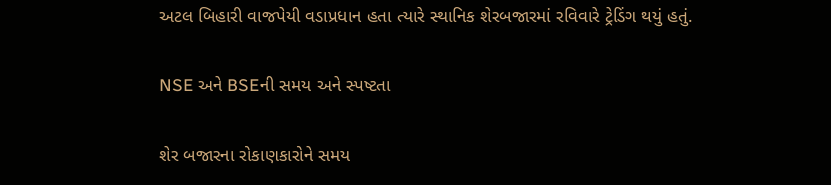અટલ બિહારી વાજપેયી વડાપ્રધાન હતા ત્યારે સ્થાનિક શેરબજારમાં રવિવારે ટ્રેડિંગ થયું હતું.

NSE અને BSEની સમય અને સ્પષ્ટતા

શેર બજારના રોકાણકારોને સમય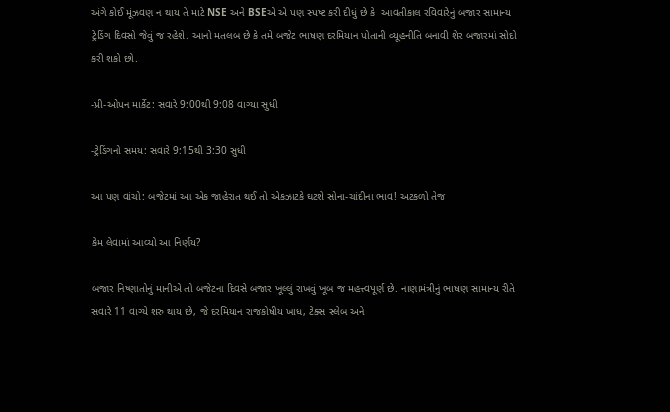અંગે કોઈ મૂંઝવણ ન થાય તે માટે NSE અને BSEએ એ પણ સ્પષ્ટ કરી દીધું છે કે  આવતીકાલ રવિવારેનું બજાર સામાન્ય ટ્રેડિંગ દિવસો જેવું જ રહેશે. આનો મતલબ છે કે તમે બજેટ ભાષણ દરમિયાન પોતાની વ્યૂહનીતિ બનાવી શેર બજારમાં સોદો કરી શકો છો.

-પ્રી-ઓપન માર્કેટ: સવારે 9:00થી 9:08 વાગ્યા સુધી

-ટ્રેડિંગનો સમય: સવારે 9:15થી 3:30 સુધી

આ પણ વાંચો: બજેટમાં આ એક જાહેરાત થઈ તો એકઝાટકે ઘટશે સોના-ચાંદીના ભાવ! અટકળો તેજ

કેમ લેવામાં આવ્યો આ નિર્ણય?

બજાર નિષ્ણાતોનું માનીએ તો બજેટના દિવસે બજાર ખૂલ્લું રાખવું ખૂબ જ મહત્ત્વપૂર્ણ છે. નાણામંત્રીનું ભાષણ સામાન્ય રીતે સવારે 11 વાગ્યે શરુ થાય છે, જે દરમિયાન રાજકોષીય ખાધ, ટેક્સ સ્લેબ અને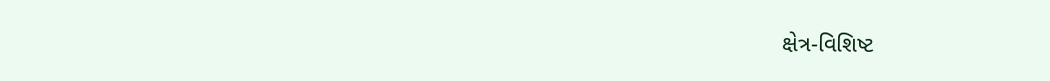ક્ષેત્ર-વિશિષ્ટ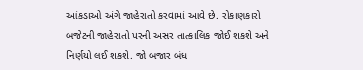આંકડાઓ અંગે જાહેરાતો કરવામાં આવે છે. રોકાણકારો બજેટની જાહેરાતો પરની અસર તાત્કાલિક જોઈ શકશે અને નિર્ણયો લઈ શકશે. જો બજાર બંધ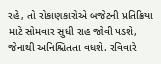રહે, તો રોકાણકારોએ બજેટની પ્રતિક્રિયા માટે સોમવાર સુધી રાહ જોવી પડશે, જેનાથી અનિશ્ચિતતા વધશે. રવિવારે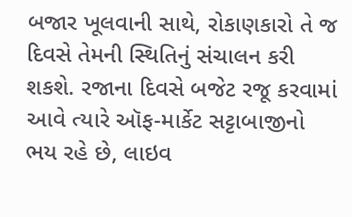બજાર ખૂલવાની સાથે, રોકાણકારો તે જ દિવસે તેમની સ્થિતિનું સંચાલન કરી શકશે. રજાના દિવસે બજેટ રજૂ કરવામાં આવે ત્યારે ઑફ-માર્કેટ સટ્ટાબાજીનો ભય રહે છે, લાઇવ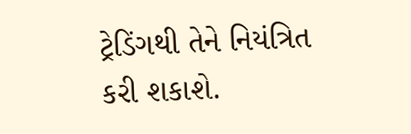ટ્રેડિંગથી તેને નિયંત્રિત કરી શકાશે.